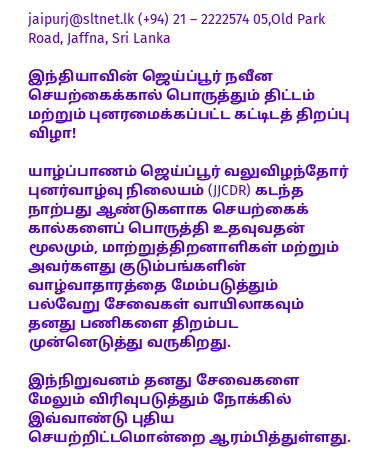jaipurj@sltnet.lk (+94) 21 – 2222574 05,Old Park Road, Jaffna, Sri Lanka

இந்தியாவின் ஜெய்ப்பூர் நவீன செயற்கைக்கால் பொருத்தும் திட்டம் மற்றும் புனரமைக்கப்பட்ட கட்டிடத் திறப்பு விழா!

யாழ்ப்பாணம் ஜெய்ப்பூர் வலுவிழந்தோர் புனர்வாழ்வு நிலையம் (JJCDR) கடந்த நாற்பது ஆண்டுகளாக செயற்கைக் கால்களைப் பொருத்தி உதவுவதன் மூலமும், மாற்றுத்திறனாளிகள் மற்றும் அவர்களது குடும்பங்களின் வாழ்வாதாரத்தை மேம்படுத்தும் பல்வேறு சேவைகள் வாயிலாகவும் தனது பணிகளை திறம்பட முன்னெடுத்து வருகிறது.

இந்நிறுவனம் தனது சேவைகளை மேலும் விரிவுபடுத்தும் நோக்கில் இவ்வாண்டு புதிய செயற்றிட்டமொன்றை ஆரம்பித்துள்ளது.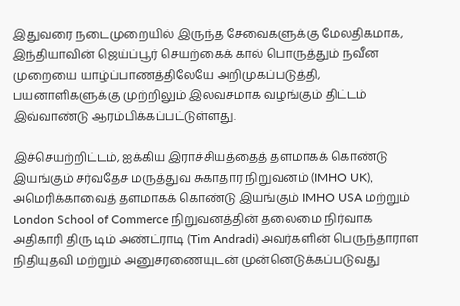இதுவரை நடைமுறையில் இருந்த சேவைகளுக்கு மேலதிகமாக, இந்தியாவின் ஜெய்ப்பூர் செயற்கைக் கால் பொருத்தும் நவீன முறையை யாழ்ப்பாணத்திலேயே அறிமுகப்படுத்தி, பயனாளிகளுக்கு முற்றிலும் இலவசமாக வழங்கும் திட்டம் இவ்வாண்டு ஆரம்பிக்கப்பட்டுள்ளது.

இச்செயற்றிட்டம், ஐக்கிய இராச்சியத்தைத் தளமாகக் கொண்டு இயங்கும் சர்வதேச மருத்துவ சுகாதார நிறுவனம் (IMHO UK), அமெரிக்காவைத் தளமாகக் கொண்டு இயங்கும் IMHO USA மற்றும் London School of Commerce நிறுவனத்தின் தலைமை நிர்வாக அதிகாரி திரு டிம் அண்ட்ராடி (Tim Andradi) அவர்களின் பெருந்தாராள நிதியுதவி மற்றும் அனுசரணையுடன் முன்னெடுக்கப்படுவது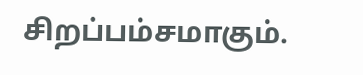சிறப்பம்சமாகும்.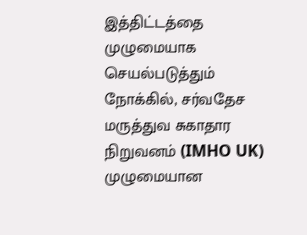இத்திட்டத்தை முழுமையாக செயல்படுத்தும் நோக்கில், சர்வதேச மருத்துவ சுகாதார நிறுவனம் (IMHO UK) முழுமையான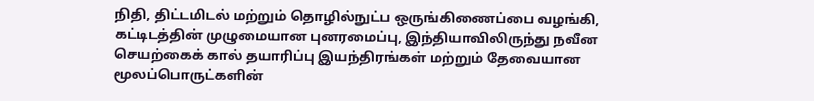நிதி, திட்டமிடல் மற்றும் தொழில்நுட்ப ஒருங்கிணைப்பை வழங்கி, கட்டிடத்தின் முழுமையான புனரமைப்பு, இந்தியாவிலிருந்து நவீன செயற்கைக் கால் தயாரிப்பு இயந்திரங்கள் மற்றும் தேவையான மூலப்பொருட்களின்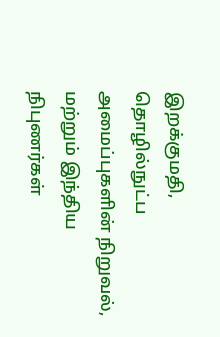இறக்குமதி, தொழில்நுட்ப அமைப்புகளின் நிறுவல், மற்றும் இந்திய நிபுணர்கள்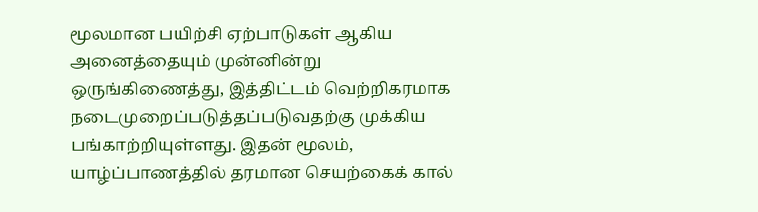மூலமான பயிற்சி ஏற்பாடுகள் ஆகிய அனைத்தையும் முன்னின்று ஒருங்கிணைத்து, இத்திட்டம் வெற்றிகரமாக நடைமுறைப்படுத்தப்படுவதற்கு முக்கிய பங்காற்றியுள்ளது. இதன் மூலம், யாழ்ப்பாணத்தில் தரமான செயற்கைக் கால்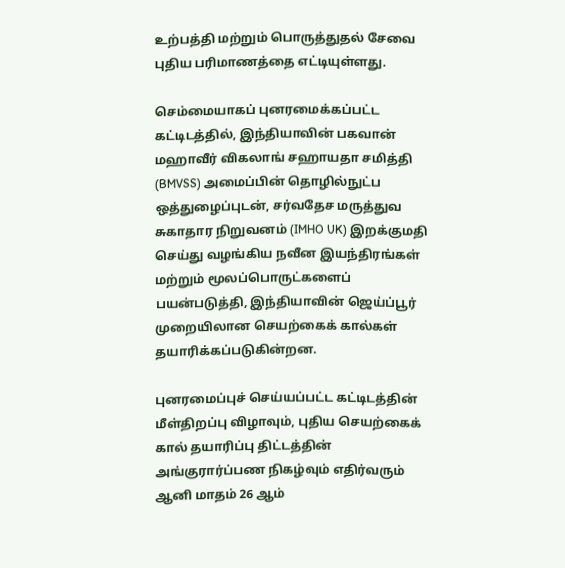உற்பத்தி மற்றும் பொருத்துதல் சேவை புதிய பரிமாணத்தை எட்டியுள்ளது.

செம்மையாகப் புனரமைக்கப்பட்ட கட்டிடத்தில், இந்தியாவின் பகவான் மஹாவீர் விகலாங் சஹாயதா சமித்தி (BMVSS) அமைப்பின் தொழில்நுட்ப ஒத்துழைப்புடன், சர்வதேச மருத்துவ சுகாதார நிறுவனம் (IMHO UK) இறக்குமதி செய்து வழங்கிய நவீன இயந்திரங்கள் மற்றும் மூலப்பொருட்களைப் பயன்படுத்தி, இந்தியாவின் ஜெய்ப்பூர் முறையிலான செயற்கைக் கால்கள் தயாரிக்கப்படுகின்றன.

புனரமைப்புச் செய்யப்பட்ட கட்டிடத்தின் மீள்திறப்பு விழாவும், புதிய செயற்கைக் கால் தயாரிப்பு திட்டத்தின் அங்குரார்ப்பண நிகழ்வும் எதிர்வரும் ஆனி மாதம் 26 ஆம்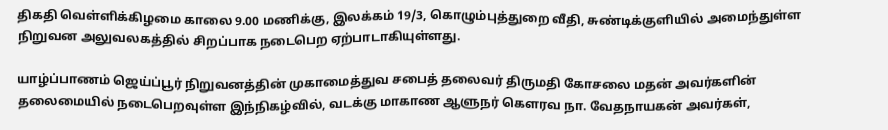திகதி வெள்ளிக்கிழமை காலை 9.00 மணிக்கு, இலக்கம் 19/3, கொழும்புத்துறை வீதி, சுண்டிக்குளியில் அமைந்துள்ள நிறுவன அலுவலகத்தில் சிறப்பாக நடைபெற ஏற்பாடாகியுள்ளது.

யாழ்ப்பாணம் ஜெய்ப்பூர் நிறுவனத்தின் முகாமைத்துவ சபைத் தலைவர் திருமதி கோசலை மதன் அவர்களின் தலைமையில் நடைபெறவுள்ள இந்நிகழ்வில், வடக்கு மாகாண ஆளுநர் கௌரவ நா. வேதநாயகன் அவர்கள்,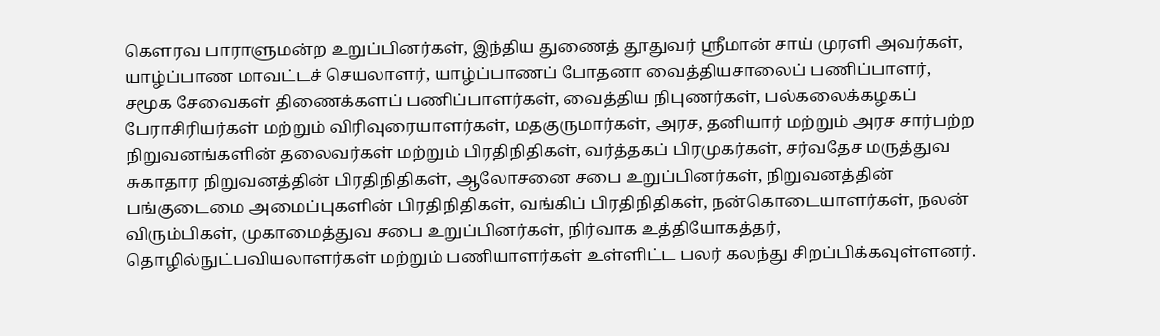கௌரவ பாராளுமன்ற உறுப்பினர்கள், இந்திய துணைத் தூதுவர் ஸ்ரீமான் சாய் முரளி அவர்கள், யாழ்ப்பாண மாவட்டச் செயலாளர், யாழ்ப்பாணப் போதனா வைத்தியசாலைப் பணிப்பாளர், சமூக சேவைகள் திணைக்களப் பணிப்பாளர்கள், வைத்திய நிபுணர்கள், பல்கலைக்கழகப் பேராசிரியர்கள் மற்றும் விரிவுரையாளர்கள், மதகுருமார்கள், அரச, தனியார் மற்றும் அரச சார்பற்ற நிறுவனங்களின் தலைவர்கள் மற்றும் பிரதிநிதிகள், வர்த்தகப் பிரமுகர்கள், சர்வதேச மருத்துவ சுகாதார நிறுவனத்தின் பிரதிநிதிகள், ஆலோசனை சபை உறுப்பினர்கள், நிறுவனத்தின் பங்குடைமை அமைப்புகளின் பிரதிநிதிகள், வங்கிப் பிரதிநிதிகள், நன்கொடையாளர்கள், நலன் விரும்பிகள், முகாமைத்துவ சபை உறுப்பினர்கள், நிர்வாக உத்தியோகத்தர், தொழில்நுட்பவியலாளர்கள் மற்றும் பணியாளர்கள் உள்ளிட்ட பலர் கலந்து சிறப்பிக்கவுள்ளனர்.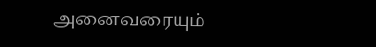அனைவரையும்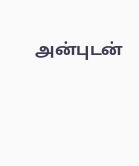அன்புடன்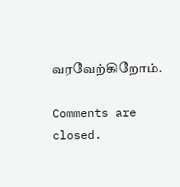வரவேற்கிறோம்.

Comments are closed.